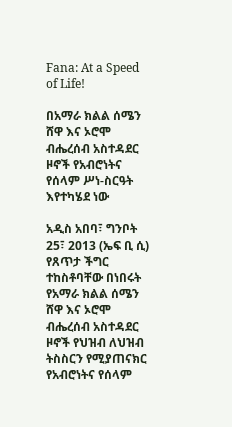Fana: At a Speed of Life!

በአማራ ክልል ሰሜን ሸዋ እና ኦሮሞ ብሔረሰብ አስተዳደር ዞኖች የአብሮነትና የሰላም ሥነ-ስርዓት እየተካሄደ ነው

አዲስ አበባ፣ ግንቦት 25፣ 2013 (ኤፍ ቢ ሲ) የጸጥታ ችግር ተከስቶባቸው በነበሩት የአማራ ክልል ሰሜን ሸዋ እና ኦሮሞ ብሔረሰብ አስተዳደር ዞኖች የህዝብ ለህዝብ ትስስርን የሚያጠናክር የአብሮነትና የሰላም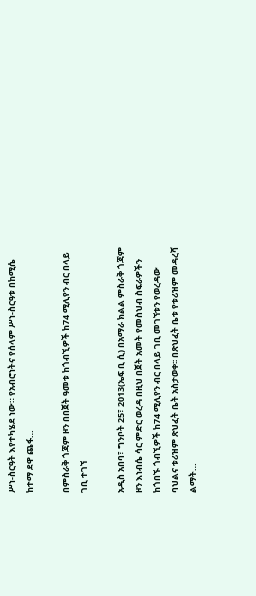ሥነ-ስርዓት እየተካሄደ ነው። የአብሮነትና የሰላም ሥነ-ስርዓቱ በከሚሴ ከተማ ደዋ ጨፋ…

በምስራቅ ጎጃም ዞን በበጀት ዓመቱ ከጎብኚዎች ከ74 ሚሊየን ብር በላይ ገቢ ተገኘ

አዲስ አበባ፣ ግንቦት 25፣ 2013(ኤፍ ቢ ሲ) በአማራ ክልል ምስራቅ ጎጃም ዞን እነብሴ ሳር ምድር ወረዳ በዚህ በጀት አመት የመስህብ ስፍራዎችን ከጎበኙ ጎብኚዎች ከ74 ሚሊየን ብር በላይ ገቢ መገኘቱን የወረዳው ባህልና ቱሪዝም ጽህፈት ቤት አስታወቀ፡፡ በጽህፈት ቤቱ የቱሪዝም መዳረሻ ልማት…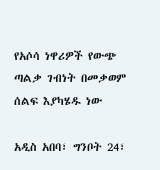የአሶሳ ነዋሪዎች የውጭ ጣልቃ ገብነት በመቃወም ሰልፍ እያካሄዱ ነው

አዲስ አበባ፣ ግንቦት 24፣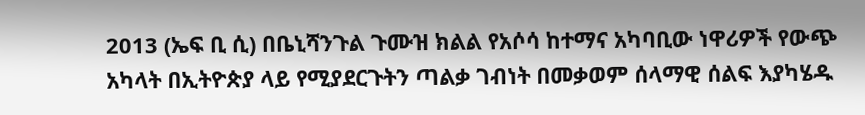2013 (ኤፍ ቢ ሲ) በቤኒሻንጉል ጉሙዝ ክልል የአሶሳ ከተማና አካባቢው ነዋሪዎች የውጭ አካላት በኢትዮጵያ ላይ የሚያደርጉትን ጣልቃ ገብነት በመቃወም ሰላማዊ ሰልፍ እያካሄዱ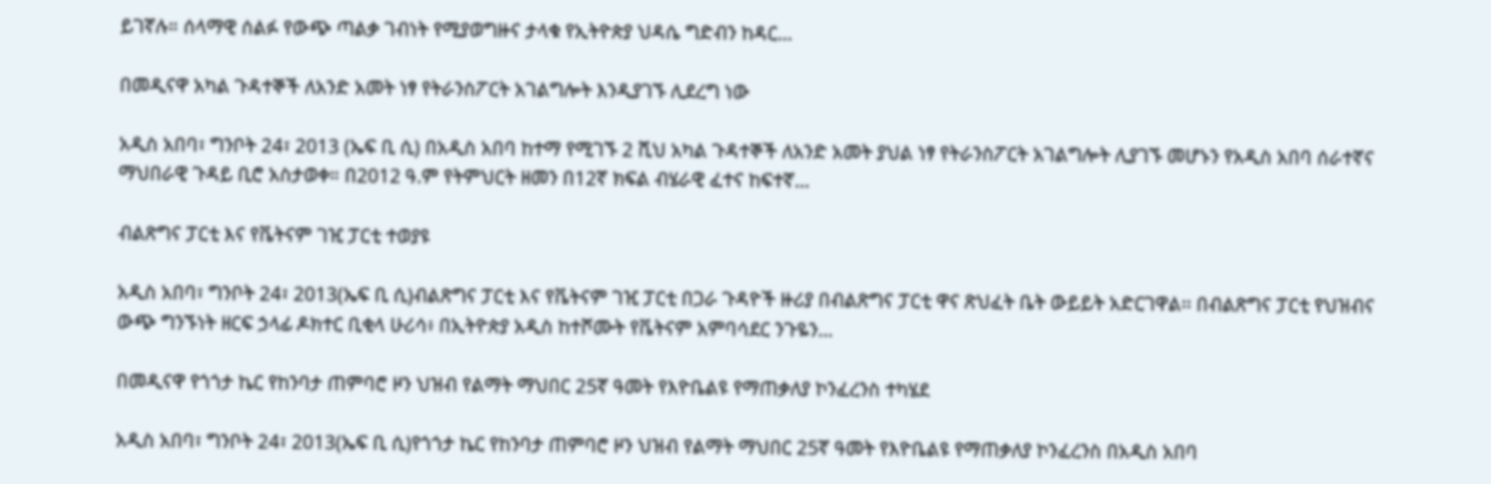ይገኛሉ። ሰላማዊ ሰልፉ የውጭ ጣልቃ ገብነት የሚያወግዙና ታላቁ የኢትዮጵያ ህዳሴ ግድብን ከዳር…

በመዲናዋ አካል ጉዳተኞች ለአንድ አመት ነፃ የትራንስፖርት አገልግሎት እንዲያገኙ ሊደረግ ነው

አዲስ አበባ፣ ግንቦት 24፣ 2013 (ኤፍ ቢ ሲ) በአዲስ አበባ ከተማ የሚገኙ 2 ሺህ አካል ጉዳተኞች ለአንድ አመት ያህል ነፃ የትራንስፖርት አገልግሎት ሊያገኙ መሆኑን የአዲስ አበባ ሰራተኛና ማህበራዊ ጉዳይ ቢሮ አስታወቀ። በ2012 ዓ.ም የትምህርት ዘመን በ12ኛ ክፍል ብሄራዊ ፈተና ከፍተኛ…

ብልጽግና ፓርቲ እና የቬትናም ገዢ ፓርቲ ተወያዩ

አዲስ አበባ፣ ግንቦት 24፣ 2013(ኤፍ ቢ ሲ)ብልጽግና ፓርቲ እና የቬትናም ገዢ ፓርቲ በጋራ ጉዳዮች ዙሪያ በብልጽግና ፓርቲ ዋና ጽህፈት ቤት ውይይት አድርገዋል፡፡ በብልጽግና ፓርቲ የህዝብና ውጭ ግንኙነት ዘርፍ ኃላፊ ዶክተር ቢቂላ ሁሪሳ፥ በኢትዮጵያ አዲስ ከተሾሙት የቬትናም አምባሳደር ንጉዬን…

በመዲናዋ የጎጎታ ኬር የከንባታ ጠምባሮ ዞን ህዝብ የልማት ማህበር 25ኛ ዓመት የእዮቤልዩ የማጠቃለያ ኮንፈረንስ ተካሄደ

አዲስ አበባ፣ ግንቦት 24፣ 2013(ኤፍ ቢ ሲ)የጎጎታ ኬር የከንባታ ጠምባሮ ዞን ህዝብ የልማት ማህበር 25ኛ ዓመት የእዮቤልዩ የማጠቃለያ ኮንፈረንስ በአዲስ አበባ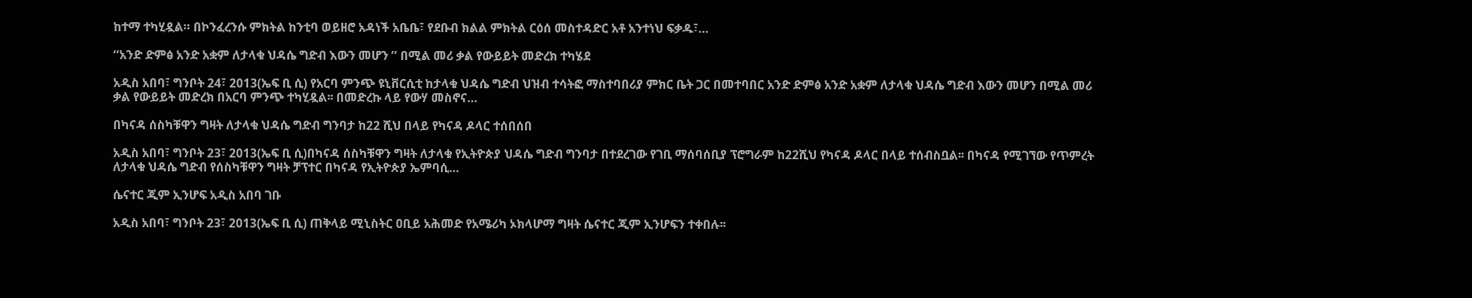ከተማ ተካሂዷል። በኮንፈረንሱ ምክትል ከንቲባ ወይዘሮ አዳነች አቤቤ፣ የደቡብ ክልል ምክትል ርዕሰ መስተዳድር አቶ አንተነህ ፍቃዱ፣…

‘‘አንድ ድምፅ አንድ አቋም ለታላቁ ህዳሴ ግድብ እውን መሆን ’’ በሚል መሪ ቃል የውይይት መድረክ ተካሄደ

አዲስ አበባ፣ ግንቦት 24፣ 2013(ኤፍ ቢ ሲ) የአርባ ምንጭ ዩኒቨርሲቲ ከታላቁ ህዳሴ ግድብ ህዝብ ተሳትፎ ማስተባበሪያ ምክር ቤት ጋር በመተባበር አንድ ድምፅ አንድ አቋም ለታላቁ ህዳሴ ግድብ እውን መሆን በሚል መሪ ቃል የውይይት መድረክ በአርባ ምንጭ ተካሂዷል፡፡ በመድረኩ ላይ የውሃ መስኖና…

በካናዳ ሰስካቹዋን ግዛት ለታላቁ ህዳሴ ግድብ ግንባታ ከ22 ሺህ በላይ የካናዳ ዶላር ተሰበሰበ

አዲስ አበባ፣ ግንቦት 23፣ 2013(ኤፍ ቢ ሲ)በካናዳ ሰስካቹዋን ግዛት ለታላቁ የኢትዮጵያ ህዳሴ ግድብ ግንባታ በተደረገው የገቢ ማሰባሰቢያ ፕሮግራም ከ22ሺህ የካናዳ ዶላር በላይ ተሰብስቧል፡፡ በካናዳ የሚገኘው የጥምረት ለታላቁ ህዳሴ ግድብ የሰስካቹዋን ግዛት ቻፕተር በካናዳ የኢትዮጵያ ኤምባሲ…

ሴናተር ጂም ኢንሆፍ አዲስ አበባ ገቡ

አዲስ አበባ፣ ግንቦት 23፣ 2013(ኤፍ ቢ ሲ) ጠቅላይ ሚኒስትር ዐቢይ አሕመድ የአሜሪካ ኦክላሆማ ግዛት ሴናተር ጂም ኢንሆፍን ተቀበሉ፡፡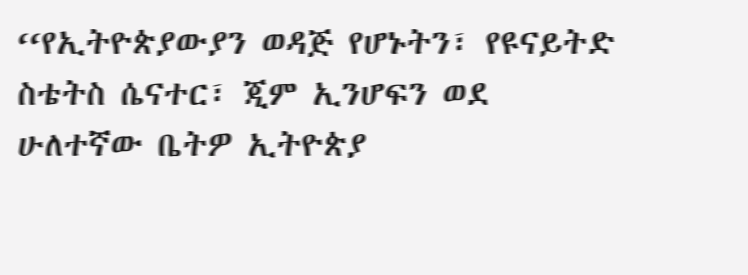‘‘የኢትዮጵያውያን ወዳጅ የሆኑትን፣ የዩናይትድ ስቴትስ ሴናተር፣ ጂም ኢንሆፍን ወደ ሁለተኛው ቤትዎ ኢትዮጵያ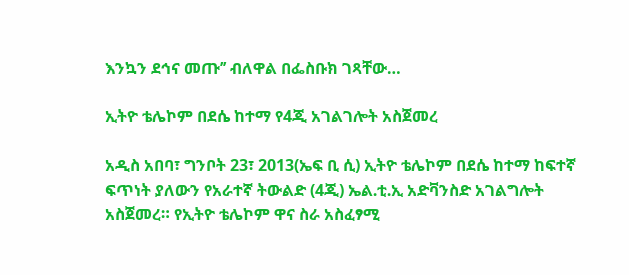እንኳን ደኅና መጡ’’ ብለዋል በፌስቡክ ገጻቸው…

ኢትዮ ቴሌኮም በደሴ ከተማ የ4ጂ አገልገሎት አስጀመረ

አዲስ አበባ፣ ግንቦት 23፣ 2013(ኤፍ ቢ ሲ) ኢትዮ ቴሌኮም በደሴ ከተማ ከፍተኛ ፍጥነት ያለውን የአራተኛ ትውልድ (4ጂ) ኤል᎐ቲ᎐ኢ አድቫንስድ አገልግሎት አስጀመረ። የኢትዮ ቴሌኮም ዋና ስራ አስፈፃሚ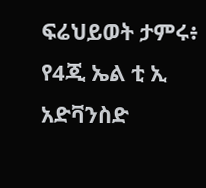ፍሬህይወት ታምሩ፥ የ4ጂ ኤል ቲ ኢ አድቫንስድ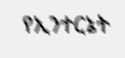የኢንተርኔት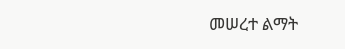መሠረተ ልማት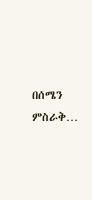በሰሜን ምስራቅ…